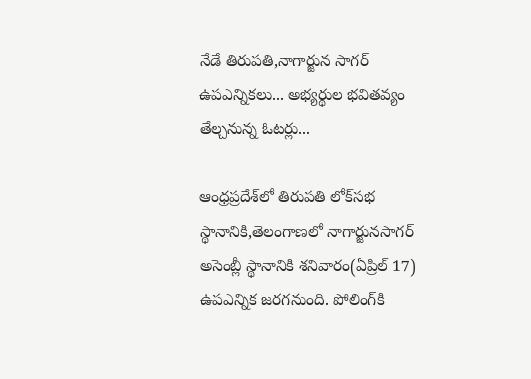నేడే తిరుపతి,నాగార్జున సాగర్ ఉపఎన్నికలు... అభ్యర్థుల భవితవ్యం తేల్చనున్న ఓటర్లు...

ఆంధ్రప్రదేశ్‌లో తిరుపతి లోక్‌సభ స్థానానికి,తెలంగాణలో నాగార్జునసాగర్ అసెంబ్లీ స్థానానికి శనివారం(ఏప్రిల్ 17) ఉపఎన్నిక జరగనుంది. పోలింగ్‌కి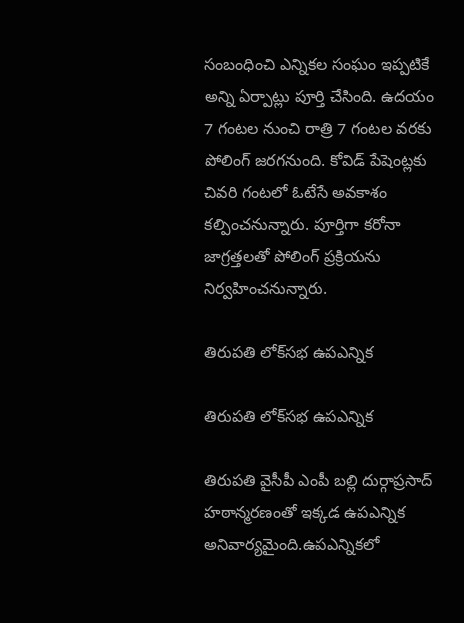సంబంధించి ఎన్నికల సంఘం ఇప్పటికే అన్ని ఏర్పాట్లు పూర్తి చేసింది. ఉదయం 7 గంటల నుంచి రాత్రి 7 గంటల వరకు పోలింగ్ జరగనుంది. కోవిడ్ పేషెంట్లకు చివరి గంటలో ఓటేసే అవకాశం కల్పించనున్నారు. పూర్తిగా కరోనా జాగ్రత్తలతో పోలింగ్ ప్రక్రియను నిర్వహించనున్నారు.

తిరుపతి లోక్‌సభ ఉపఎన్నిక

తిరుపతి లోక్‌సభ ఉపఎన్నిక

తిరుపతి వైసీపీ ఎంపీ బల్లి దుర్గాప్రసాద్ హఠాన్మరణంతో ఇక్కడ ఉపఎన్నిక అనివార్యమైంది.ఉపఎన్నికలో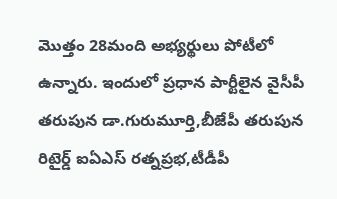మొత్తం 28మంది అభ్యర్థులు పోటీలో ఉన్నారు. ఇందులో ప్రధాన పార్టీలైన వైసీపీ తరుపున డా.గురుమూర్తి,బీజేపీ తరుపున రిటైర్డ్ ఐఏఎస్ రత్నప్రభ,టీడీపీ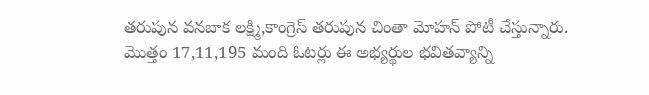తరుపున వనబాక లక్ష్మి,కాంగ్రెస్ తరుపున చింతా మోహన్ పోటీ చేస్తున్నారు. మొత్తం 17,11,195 మంది ఓటర్లు ఈ అభ్యర్థుల భవితవ్యాన్ని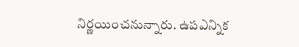నిర్ణయించనున్నారు. ఉపఎన్నిక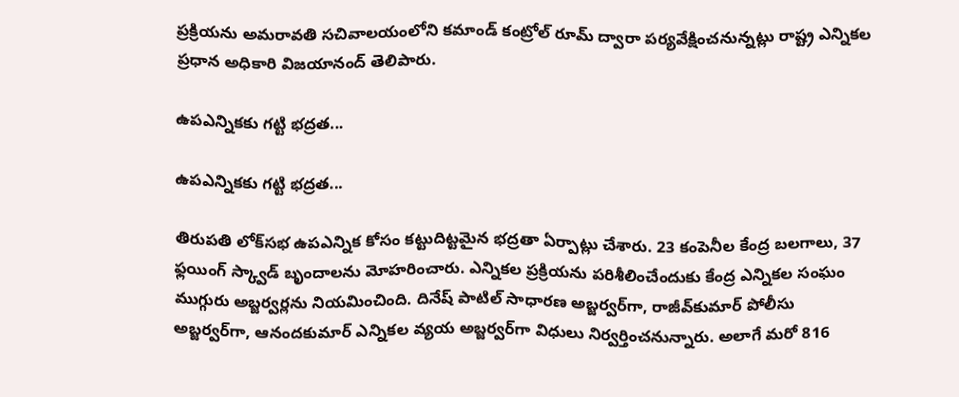ప్రక్రియను అమరావతి సచివాలయంలోని కమాండ్‌ కంట్రోల్‌ రూమ్‌ ద్వారా పర్యవేక్షించనున్నట్లు రాష్ట్ర ఎన్నికల ప్రధాన అధికారి విజయానంద్‌ తెలిపారు.

ఉపఎన్నికకు గట్టి భద్రత...

ఉపఎన్నికకు గట్టి భద్రత...

తిరుపతి లోక్‌సభ ఉపఎన్నిక కోసం కట్టుదిట్టమైన భద్రతా ఏర్పాట్లు చేశారు. 23 కంపెనీల కేంద్ర బలగాలు, 37 ఫ్లయింగ్‌ స్క్వాడ్‌ బృందాలను మోహరించారు. ఎన్నికల ప్రక్రియను పరిశీలించేందుకు కేంద్ర ఎన్నికల సంఘం ముగ్గురు అబ్జర్వర్లను నియమించింది. దినేష్ పాటిల్ సాధారణ అబ్జర్వర్‌గా, రాజీవ్‌కుమార్‌ పోలీసు అబ్జర్వర్‌గా, ఆనందకుమార్‌ ఎన్నికల వ్యయ అబ్జర్వర్‌గా విధులు నిర్వర్తించనున్నారు. అలాగే మరో 816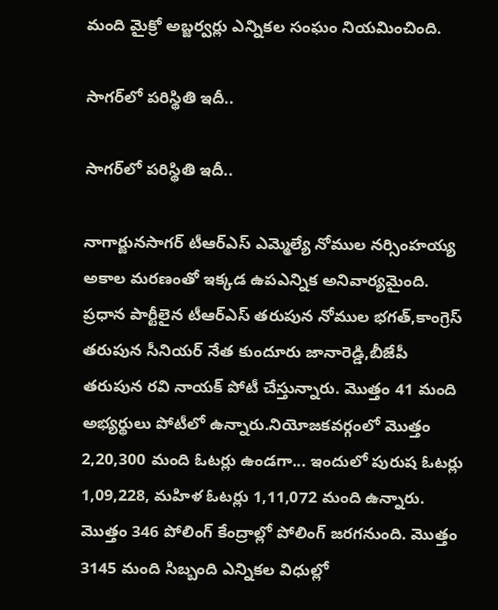మంది మైక్రో అబ్జర్వర్లు ఎన్నికల సంఘం నియమించింది.

సాగర్‌లో పరిస్థితి ఇదీ..

సాగర్‌లో పరిస్థితి ఇదీ..

నాగార్జునసాగర్ టీఆర్ఎస్ ఎమ్మెల్యే నోముల నర్సింహయ్య అకాల మరణంతో ఇక్కడ ఉపఎన్నిక అనివార్యమైంది. ప్రధాన పార్టీలైన టీఆర్ఎస్ తరుపున నోముల భగత్,కాంగ్రెస్ తరుపున సీనియర్ నేత కుందూరు జానారెడ్డి,బీజేపీ తరుపున రవి నాయక్ పోటీ చేస్తున్నారు. మొత్తం 41 మంది అభ్యర్థులు పోటీలో ఉన్నారు.నియోజకవర్గంలో మొత్తం 2,20,300 మంది ఓటర్లు ఉండగా... ఇందులో పురుష ఓటర్లు 1,09,228, మహిళ ఓటర్లు 1,11,072 మంది ఉన్నారు. మొత్తం 346 పోలింగ్ కేంద్రాల్లో పోలింగ్ జరగనుంది. మొత్తం 3145 మంది సిబ్బంది ఎన్నికల విధుల్లో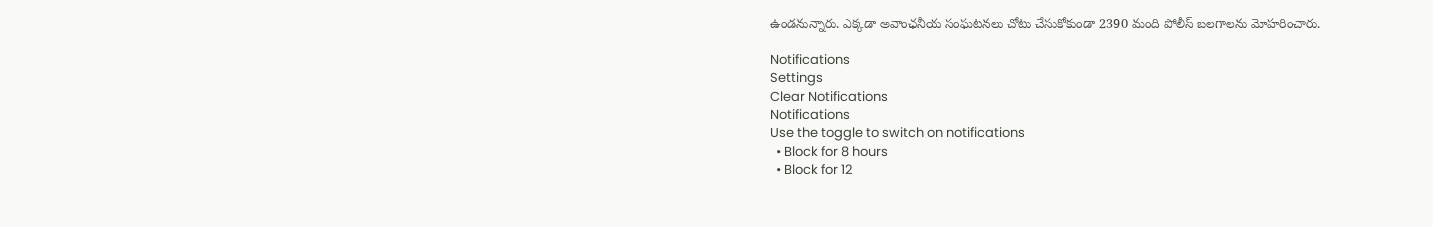ఉండనున్నారు. ఎక్కడా అవాంఛనీయ సంఘటనలు చోటు చేసుకోకుండా 2390 మంది పోలీస్ బలగాలను మోహరించారు.

Notifications
Settings
Clear Notifications
Notifications
Use the toggle to switch on notifications
  • Block for 8 hours
  • Block for 12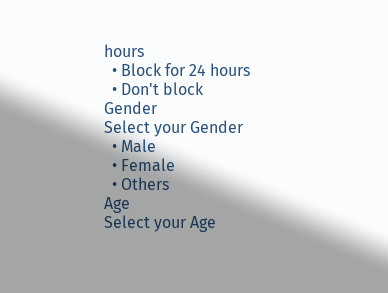hours
  • Block for 24 hours
  • Don't block
Gender
Select your Gender
  • Male
  • Female
  • Others
Age
Select your Age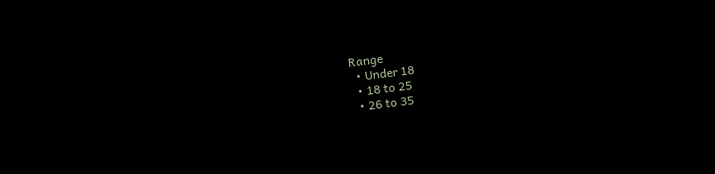Range
  • Under 18
  • 18 to 25
  • 26 to 35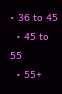• 36 to 45
  • 45 to 55
  • 55+